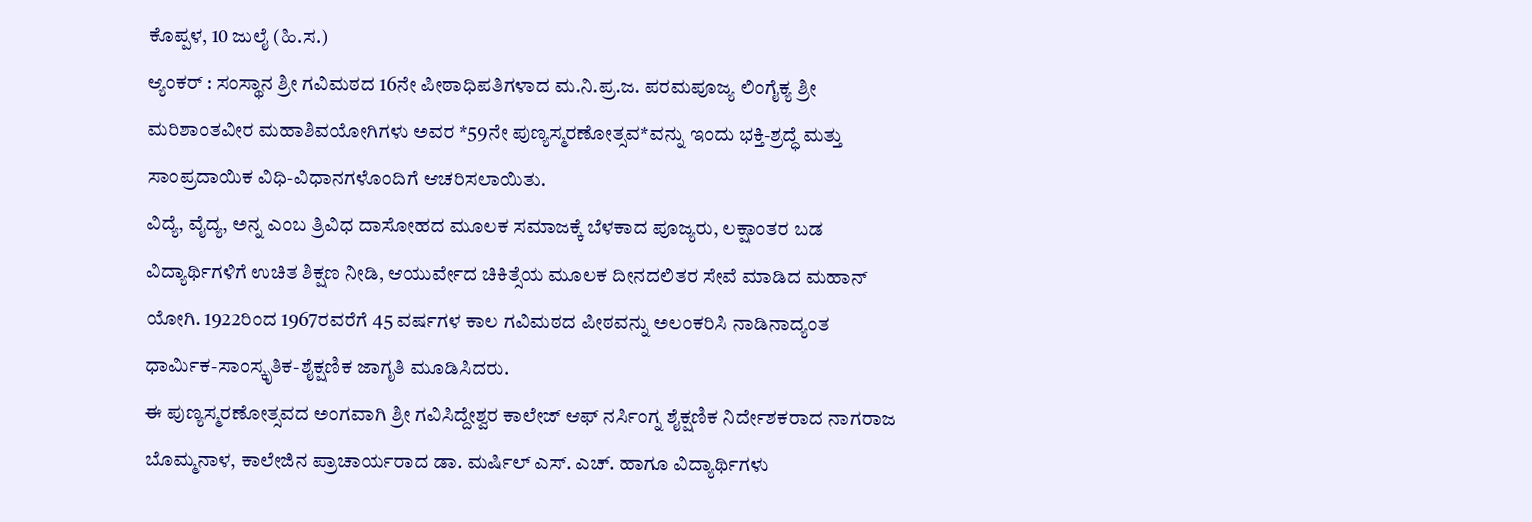ಕೊಪ್ಪಳ, 10 ಜುಲೈ (ಹಿ.ಸ.)
ಆ್ಯಂಕರ್ : ಸಂಸ್ಥಾನ ಶ್ರೀ ಗವಿಮಠದ 16ನೇ ಪೀಠಾಧಿಪತಿಗಳಾದ ಮ.ನಿ.ಪ್ರ.ಜ. ಪರಮಪೂಜ್ಯ ಲಿಂಗೈಕ್ಯ ಶ್ರೀ ಮರಿಶಾಂತವೀರ ಮಹಾಶಿವಯೋಗಿಗಳು ಅವರ *59ನೇ ಪುಣ್ಯಸ್ಮರಣೋತ್ಸವ*ವನ್ನು ಇಂದು ಭಕ್ತಿ-ಶ್ರದ್ಧೆ ಮತ್ತು ಸಾಂಪ್ರದಾಯಿಕ ವಿಧಿ-ವಿಧಾನಗಳೊಂದಿಗೆ ಆಚರಿಸಲಾಯಿತು.
ವಿದ್ಯೆ, ವೈದ್ಯ, ಅನ್ನ ಎಂಬ ತ್ರಿವಿಧ ದಾಸೋಹದ ಮೂಲಕ ಸಮಾಜಕ್ಕೆ ಬೆಳಕಾದ ಪೂಜ್ಯರು, ಲಕ್ಷಾಂತರ ಬಡ ವಿದ್ಯಾರ್ಥಿಗಳಿಗೆ ಉಚಿತ ಶಿಕ್ಷಣ ನೀಡಿ, ಆಯುರ್ವೇದ ಚಿಕಿತ್ಸೆಯ ಮೂಲಕ ದೀನದಲಿತರ ಸೇವೆ ಮಾಡಿದ ಮಹಾನ್ ಯೋಗಿ. 1922ರಿಂದ 1967ರವರೆಗೆ 45 ವರ್ಷಗಳ ಕಾಲ ಗವಿಮಠದ ಪೀಠವನ್ನು ಅಲಂಕರಿಸಿ ನಾಡಿನಾದ್ಯಂತ ಧಾರ್ಮಿಕ-ಸಾಂಸ್ಕೃತಿಕ-ಶೈಕ್ಷಣಿಕ ಜಾಗೃತಿ ಮೂಡಿಸಿದರು.
ಈ ಪುಣ್ಯಸ್ಮರಣೋತ್ಸವದ ಅಂಗವಾಗಿ ಶ್ರೀ ಗವಿಸಿದ್ದೇಶ್ವರ ಕಾಲೇಜ್ ಆಫ್ ನರ್ಸಿಂಗ್ನ ಶೈಕ್ಷಣಿಕ ನಿರ್ದೇಶಕರಾದ ನಾಗರಾಜ ಬೊಮ್ಮನಾಳ, ಕಾಲೇಜಿನ ಪ್ರಾಚಾರ್ಯರಾದ ಡಾ. ಮರ್ಷಿಲ್ ಎಸ್. ಎಚ್. ಹಾಗೂ ವಿದ್ಯಾರ್ಥಿಗಳು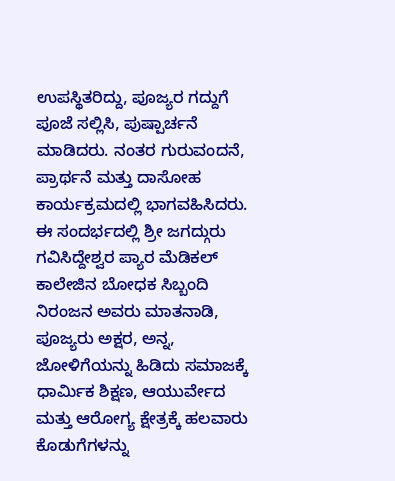ಉಪಸ್ಥಿತರಿದ್ದು, ಪೂಜ್ಯರ ಗದ್ದುಗೆ ಪೂಜೆ ಸಲ್ಲಿಸಿ, ಪುಷ್ಪಾರ್ಚನೆ ಮಾಡಿದರು. ನಂತರ ಗುರುವಂದನೆ, ಪ್ರಾರ್ಥನೆ ಮತ್ತು ದಾಸೋಹ ಕಾರ್ಯಕ್ರಮದಲ್ಲಿ ಭಾಗವಹಿಸಿದರು.
ಈ ಸಂದರ್ಭದಲ್ಲಿ ಶ್ರೀ ಜಗದ್ಗುರು ಗವಿಸಿದ್ದೇಶ್ವರ ಪ್ಯಾರ ಮೆಡಿಕಲ್ ಕಾಲೇಜಿನ ಬೋಧಕ ಸಿಬ್ಬಂದಿ ನಿರಂಜನ ಅವರು ಮಾತನಾಡಿ, ಪೂಜ್ಯರು ಅಕ್ಷರ, ಅನ್ನ, ಜೋಳಿಗೆಯನ್ನು ಹಿಡಿದು ಸಮಾಜಕ್ಕೆ ಧಾರ್ಮಿಕ ಶಿಕ್ಷಣ, ಆಯುರ್ವೇದ ಮತ್ತು ಆರೋಗ್ಯ ಕ್ಷೇತ್ರಕ್ಕೆ ಹಲವಾರು ಕೊಡುಗೆಗಳನ್ನು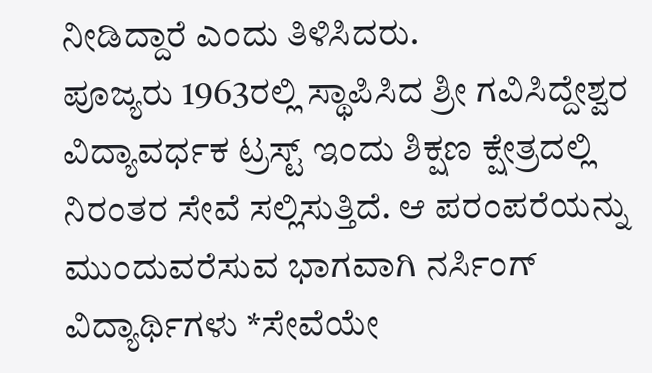ನೀಡಿದ್ದಾರೆ ಎಂದು ತಿಳಿಸಿದರು.
ಪೂಜ್ಯರು 1963ರಲ್ಲಿ ಸ್ಥಾಪಿಸಿದ ಶ್ರೀ ಗವಿಸಿದ್ದೇಶ್ವರ ವಿದ್ಯಾವರ್ಧಕ ಟ್ರಸ್ಟ್ ಇಂದು ಶಿಕ್ಷಣ ಕ್ಷೇತ್ರದಲ್ಲಿ ನಿರಂತರ ಸೇವೆ ಸಲ್ಲಿಸುತ್ತಿದೆ. ಆ ಪರಂಪರೆಯನ್ನು ಮುಂದುವರೆಸುವ ಭಾಗವಾಗಿ ನರ್ಸಿಂಗ್ ವಿದ್ಯಾರ್ಥಿಗಳು *ಸೇವೆಯೇ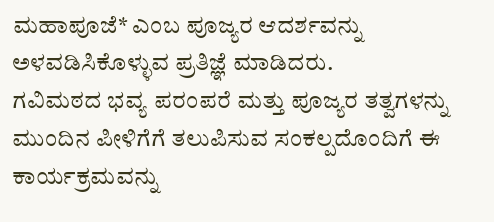ಮಹಾಪೂಜೆ* ಎಂಬ ಪೂಜ್ಯರ ಆದರ್ಶವನ್ನು ಅಳವಡಿಸಿಕೊಳ್ಳುವ ಪ್ರತಿಜ್ಞೆ ಮಾಡಿದರು.
ಗವಿಮಠದ ಭವ್ಯ ಪರಂಪರೆ ಮತ್ತು ಪೂಜ್ಯರ ತತ್ವಗಳನ್ನು ಮುಂದಿನ ಪೀಳಿಗೆಗೆ ತಲುಪಿಸುವ ಸಂಕಲ್ಪದೊಂದಿಗೆ ಈ ಕಾರ್ಯಕ್ರಮವನ್ನು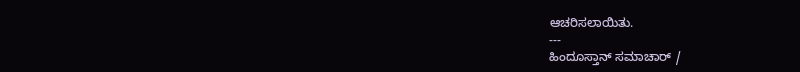ಆಚರಿಸಲಾಯಿತು.
---
ಹಿಂದೂಸ್ತಾನ್ ಸಮಾಚಾರ್ /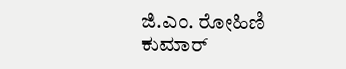ಜಿ.ಎಂ. ರೋಹಿಣಿ ಕುಮಾರ್